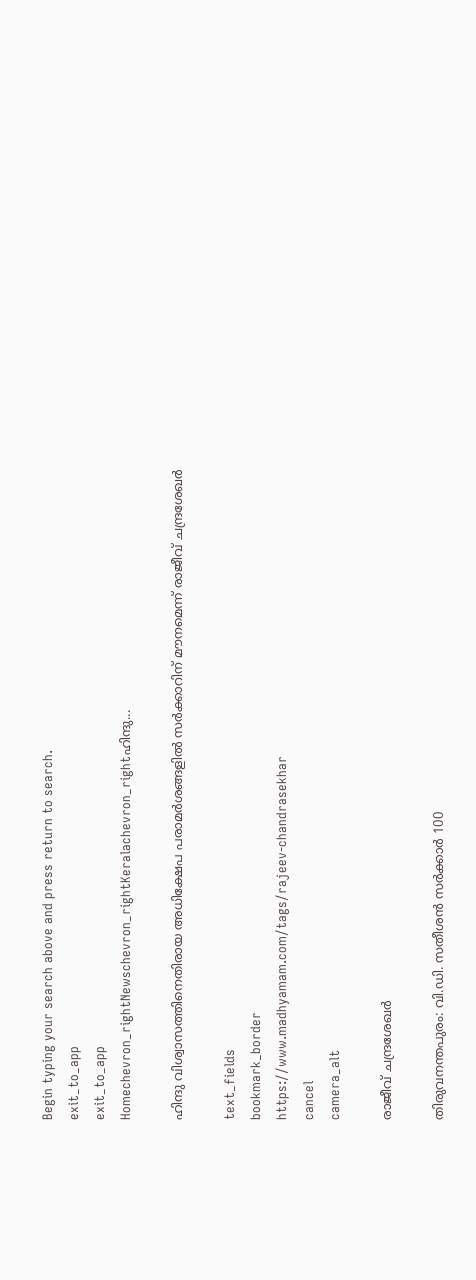Begin typing your search above and press return to search.
exit_to_app
exit_to_app
Homechevron_rightNewschevron_rightKeralachevron_rightഹിന്ദു...

ഹിന്ദു വിശ്വാസത്തിനെതിരായ അധിക്ഷേപ പരാമർശങ്ങളിൽ സർക്കാറിന് മൗനമെന്ന് രാജീവ് ചന്ദ്രശേഖർ

text_fields
bookmark_border
https://www.madhyamam.com/tags/rajeev-chandrasekhar
cancel
camera_alt

രാജീവ് ചന്ദ്രശേഖർ

തിരുവനന്തപുരം: വി.ഡി. സതീശൻ സർക്കാർ 100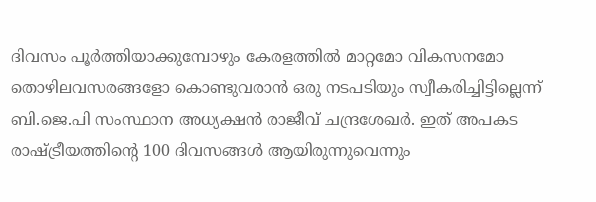ദിവസം പൂർത്തിയാക്കുമ്പോഴും കേരളത്തിൽ മാറ്റമോ വികസനമോ തൊഴിലവസരങ്ങളോ കൊണ്ടുവരാൻ ഒരു നടപടിയും സ്വീകരിച്ചിട്ടില്ലെന്ന് ബി.ജെ.പി സംസ്ഥാന അധ്യക്ഷൻ രാജീവ് ചന്ദ്രശേഖർ. ഇത് അപകട രാഷ്ട്രീയത്തിന്റെ 100 ദിവസങ്ങൾ ആയിരുന്നുവെന്നും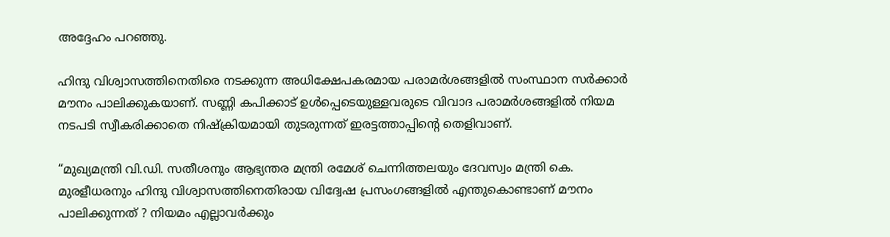അദ്ദേഹം പറഞ്ഞു.

ഹിന്ദു വിശ്വാസത്തിനെതിരെ നടക്കുന്ന അധിക്ഷേപകരമായ പരാമർശങ്ങളിൽ സംസ്ഥാന സർക്കാർ മൗനം പാലിക്കുകയാണ്. സണ്ണി കപിക്കാട് ഉൾപ്പെടെയുള്ളവരുടെ വിവാദ പരാമർശങ്ങളിൽ നിയമ നടപടി സ്വീകരിക്കാതെ നിഷ്‌ക്രിയമായി തുടരുന്നത് ഇരട്ടത്താപ്പിന്റെ തെളിവാണ്.

“മുഖ്യമന്ത്രി വി.ഡി. സതീശനും ആഭ്യന്തര മന്ത്രി രമേശ് ചെന്നിത്തലയും ദേവസ്വം മന്ത്രി കെ. മുരളീധരനും ഹിന്ദു വിശ്വാസത്തിനെതിരായ വിദ്വേഷ പ്രസംഗങ്ങളിൽ എന്തുകൊണ്ടാണ് മൗനം പാലിക്കുന്നത് ? നിയമം എല്ലാവർക്കും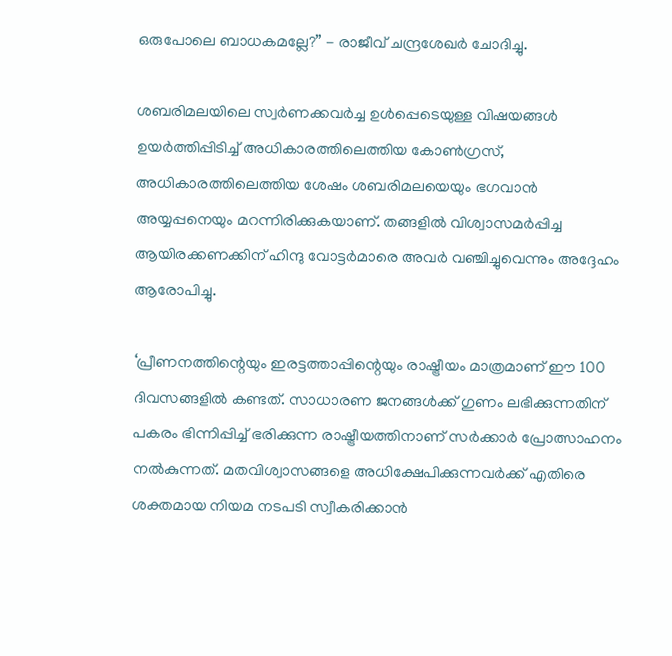ഒരുപോലെ ബാധകമല്ലേ?” - രാജീവ് ചന്ദ്രശേഖർ ചോദിച്ചു.

ശബരിമലയിലെ സ്വർണക്കവർച്ച ഉൾപ്പെടെയുള്ള വിഷയങ്ങൾ ഉയർത്തിപ്പിടിച്ച് അധികാരത്തിലെത്തിയ കോൺഗ്രസ്, അധികാരത്തിലെത്തിയ ശേഷം ശബരിമലയെയും ഭഗവാൻ അയ്യപ്പനെയും മറന്നിരിക്കുകയാണ്. തങ്ങളിൽ വിശ്വാസമർപ്പിച്ച ആയിരക്കണക്കിന് ഹിന്ദു വോട്ടർമാരെ അവർ വഞ്ചിച്ചുവെന്നും അദ്ദേഹം ആരോപിച്ചു.

‘പ്രീണനത്തിന്റെയും ഇരട്ടത്താപ്പിന്റെയും രാഷ്ട്രീയം മാത്രമാണ് ഈ 100 ദിവസങ്ങളിൽ കണ്ടത്. സാധാരണ ജനങ്ങൾക്ക് ഗുണം ലഭിക്കുന്നതിന് പകരം ഭിന്നിപ്പിച്ച് ഭരിക്കുന്ന രാഷ്ട്രീയത്തിനാണ് സർക്കാർ പ്രോത്സാഹനം നൽകുന്നത്. മതവിശ്വാസങ്ങളെ അധിക്ഷേപിക്കുന്നവർക്ക് എതിരെ ശക്തമായ നിയമ നടപടി സ്വീകരിക്കാൻ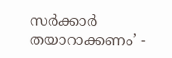സർക്കാർ തയാറാക്കണം’ -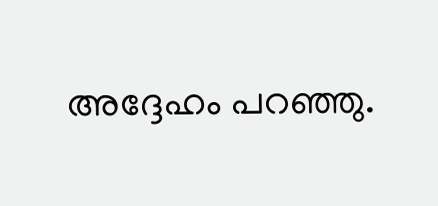അദ്ദേഹം പറഞ്ഞു.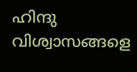ഹിന്ദു വിശ്വാസങ്ങളെ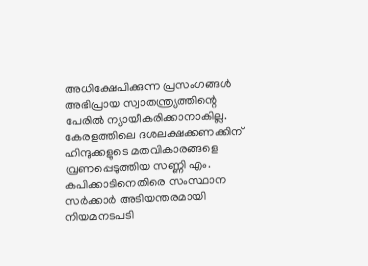അധിക്ഷേപിക്കുന്ന പ്രസംഗങ്ങൾ അഭിപ്രായ സ്വാതന്ത്ര്യത്തിന്റെ പേരിൽ ന്യായീകരിക്കാനാകില്ല. കേരളത്തിലെ ദശലക്ഷക്കണക്കിന് ഹിന്ദുക്കളുടെ മതവികാരങ്ങളെ വ്രണപ്പെടുത്തിയ സണ്ണി എം. കപിക്കാടിനെതിരെ സംസ്ഥാന സർക്കാർ അടിയന്തരമായി നിയമനടപടി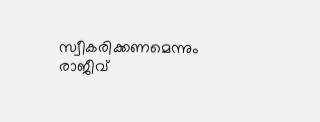സ്വീകരിക്കണമെന്നും രാജീവ്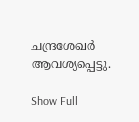ചന്ദ്രശേഖർ ആവശ്യപ്പെട്ടു.

Show Full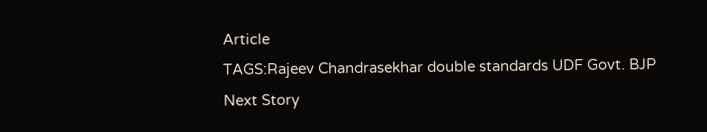Article
TAGS:Rajeev Chandrasekhar double standards UDF Govt. BJP
Next Story